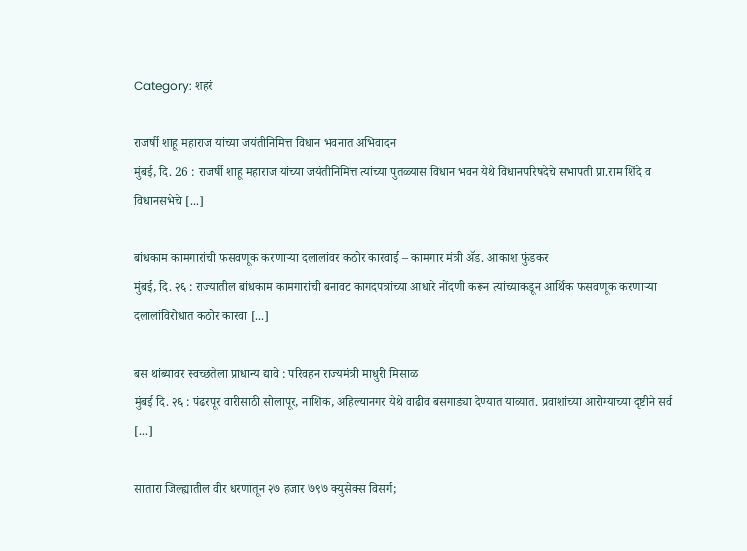Category: शहरं

राजर्षी शाहू महाराज यांच्या जयंतीनिमित्त विधान भवनात अभिवादन
मुंबई, दि. 26 : राजर्षी शाहू महाराज यांच्या जयंतीनिमित्त त्यांच्या पुतळ्यास विधान भवन येथे विधानपरिषदेचे सभापती प्रा.राम शिंदे व विधानसभेचे [...]

बांधकाम कामगारांची फसवणूक करणाऱ्या दलालांवर कठोर कारवाई – कामगार मंत्री ॲड. आकाश फुंडकर
मुंबई, दि. २६ : राज्यातील बांधकाम कामगारांची बनावट कागदपत्रांच्या आधारे नोंदणी करून त्यांच्याकडून आर्थिक फसवणूक करणाऱ्या दलालांविरोधात कठोर कारवा [...]

बस थांब्यावर स्वच्छतेला प्राधान्य द्यावे : परिवहन राज्यमंत्री माधुरी मिसाळ
मुंबई दि. २६ : पंढरपूर वारीसाठी सोलापूर, नाशिक, अहिल्यानगर येथे वाढीव बसगाड्या देण्यात याव्यात. प्रवाशांच्या आरोग्याच्या दृष्टीने सर्व [...]

सातारा जिल्ह्यातील वीर धरणातून २७ हजार ७९७ क्युसेक्स विसर्ग;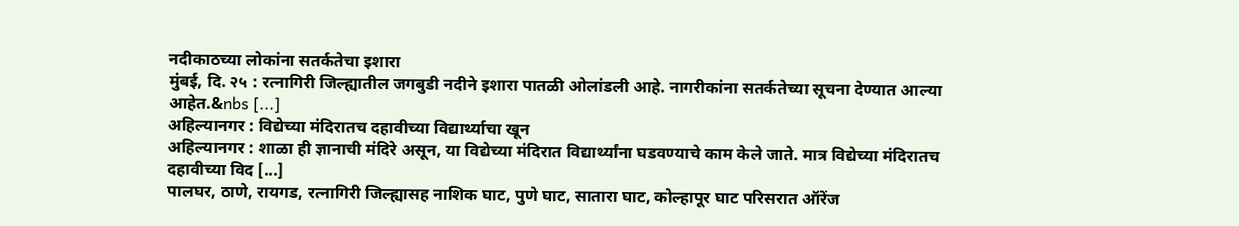नदीकाठच्या लोकांना सतर्कतेचा इशारा
मुंबई, दि. २५ : रत्नागिरी जिल्ह्यातील जगबुडी नदीने इशारा पातळी ओलांडली आहे. नागरीकांना सतर्कतेच्या सूचना देण्यात आल्या आहेत.&nbs [...]
अहिल्यानगर : विद्येच्या मंदिरातच दहावीच्या विद्यार्थ्याचा खून
अहिल्यानगर : शाळा ही ज्ञानाची मंदिरे असून, या विद्येच्या मंदिरात विद्यार्थ्यांना घडवण्याचे काम केले जाते. मात्र विद्येच्या मंदिरातच दहावीच्या विद [...]
पालघर, ठाणे, रायगड, रत्नागिरी जिल्ह्यासह नाशिक घाट, पुणे घाट, सातारा घाट, कोल्हापूर घाट परिसरात ऑरेंज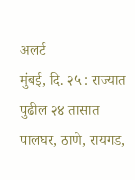अलर्ट
मुंबई, दि. २५ : राज्यात पुढील २४ तासात पालघर, ठाणे, रायगड,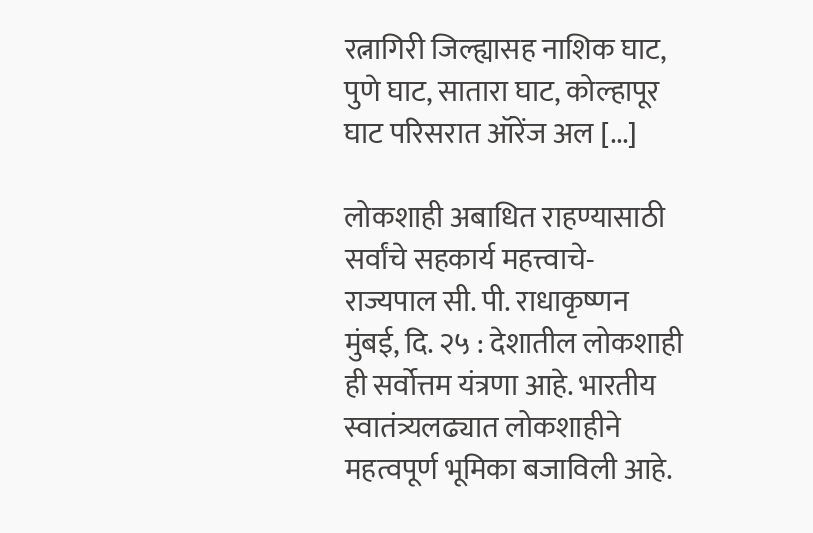रत्नागिरी जिल्ह्यासह नाशिक घाट, पुणे घाट, सातारा घाट, कोल्हापूर घाट परिसरात ऑरेंज अल [...]

लोकशाही अबाधित राहण्यासाठी सर्वांचे सहकार्य महत्त्वाचे- राज्यपाल सी. पी. राधाकृष्णन
मुंबई, दि. २५ : देशातील लोकशाही ही सर्वोत्तम यंत्रणा आहे. भारतीय स्वातंत्र्यलढ्यात लोकशाहीने महत्वपूर्ण भूमिका बजाविली आहे.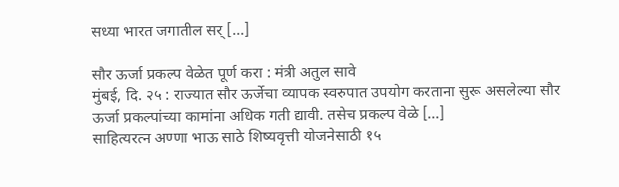सध्या भारत जगातील सर् [...]

सौर ऊर्जा प्रकल्प वेळेत पूर्ण करा : मंत्री अतुल सावे
मुंबई, दि. २५ : राज्यात सौर ऊर्जेचा व्यापक स्वरुपात उपयोग करताना सुरू असलेल्या सौर ऊर्जा प्रकल्पांच्या कामांना अधिक गती द्यावी. तसेच प्रकल्प वेळे [...]
साहित्यरत्न अण्णा भाऊ साठे शिष्यवृत्ती योजनेसाठी १५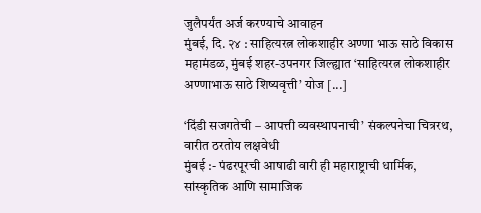जुलैपर्यंत अर्ज करण्याचे आवाहन
मुंबई, दि. २४ : साहित्यरत्न लोकशाहीर अण्णा भाऊ साठे विकास महामंडळ, मुंबई शहर-उपनगर जिल्ह्यात ‘साहित्यरत्न लोकशाहीर अण्णाभाऊ साठे शिष्यवृत्ती’ योज [...]

‘दिंडी सजगतेची – आपत्ती व्यवस्थापनाची’ संकल्पनेचा चित्ररथ, वारीत ठरतोय लक्षवेधी
मुंबई :- पंढरपूरची आषाढी वारी ही महाराष्ट्राची धार्मिक, सांस्कृतिक आणि सामाजिक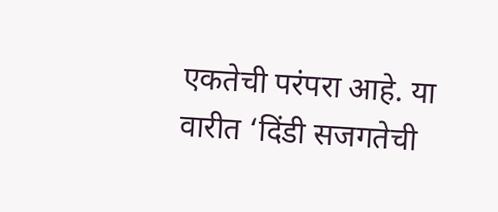एकतेची परंपरा आहे. या वारीत ‘दिंडी सजगतेची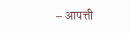– आपत्ती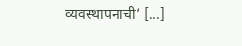व्यवस्थापनाची’ [...]